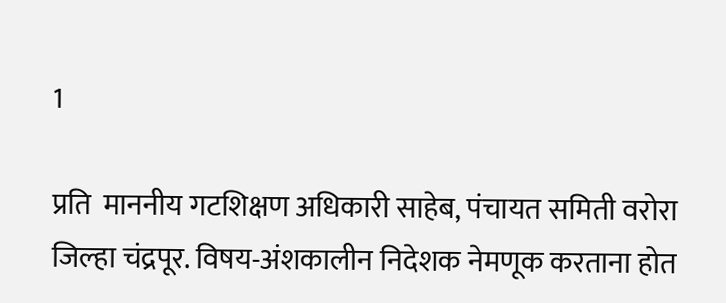1

प्रति  माननीय गटशिक्षण अधिकारी साहेब, पंचायत समिती वरोरा जिल्हा चंद्रपूर. विषय-अंशकालीन निदेशक नेमणूक करताना होत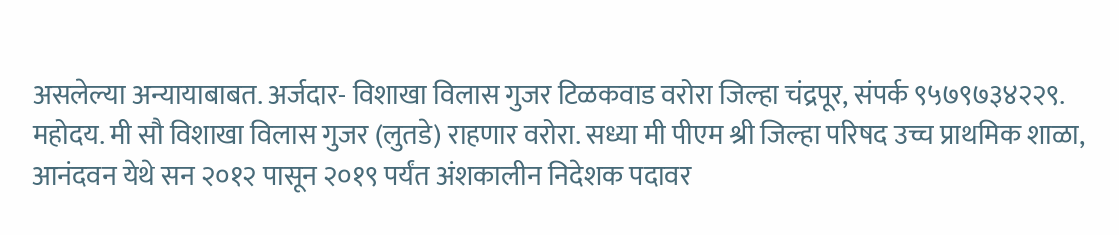असलेल्या अन्यायाबाबत. अर्जदार- विशाखा विलास गुजर टिळकवाड वरोरा जिल्हा चंद्रपूर, संपर्क ९५७९७३४२२९.  महोदय. मी सौ विशाखा विलास गुजर (लुतडे) राहणार वरोरा. सध्या मी पीएम श्री जिल्हा परिषद उच्च प्राथमिक शाळा, आनंदवन येथे सन २०१२ पासून २०१९ पर्यंत अंशकालीन निदेशक पदावर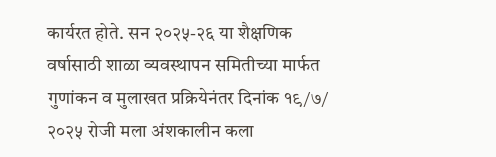कार्यरत होते. सन २०२५-२६ या शैक्षणिक वर्षासाठी शाळा व्यवस्थापन समितीच्या मार्फत गुणांकन व मुलाखत प्रक्रियेनंतर दिनांक १९/७/ २०२५ रोजी मला अंशकालीन कला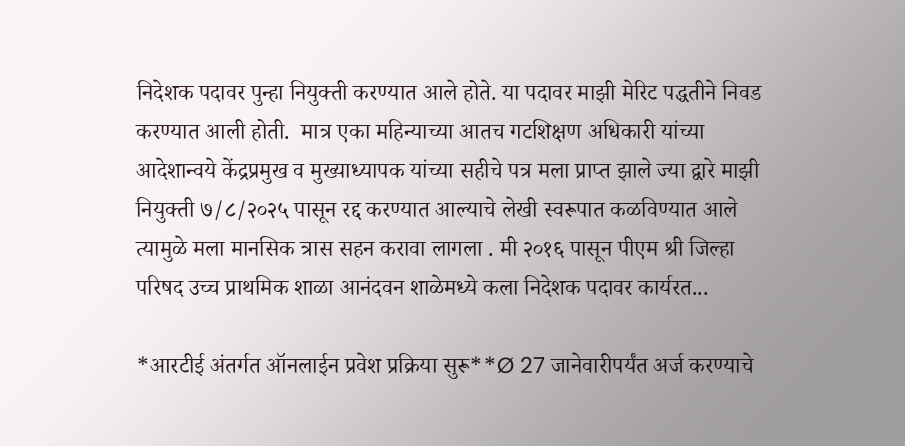निदेशक पदावर पुन्हा नियुक्ती करण्यात आले होते. या पदावर माझी मेरिट पद्धतीने निवड करण्यात आली होती.  मात्र एका महिन्याच्या आतच गटशिक्षण अधिकारी यांच्या आदेशान्वये केंद्रप्रमुख व मुख्याध्यापक यांच्या सहीचे पत्र मला प्राप्त झाले ज्या द्वारे माझी नियुक्ती ७/८/२०२५ पासून रद्द करण्यात आल्याचे लेखी स्वरूपात कळविण्यात आले त्यामुळे मला मानसिक त्रास सहन करावा लागला . मी २०१६ पासून पीएम श्री जिल्हा परिषद उच्च प्राथमिक शाळा आनंदवन शाळेमध्ये कला निदेशक पदावर कार्यरत...

*आरटीई अंतर्गत ऑनलाईन प्रवेश प्रक्रिया सुरू**Ø 27 जानेवारीपर्यंत अर्ज करण्याचे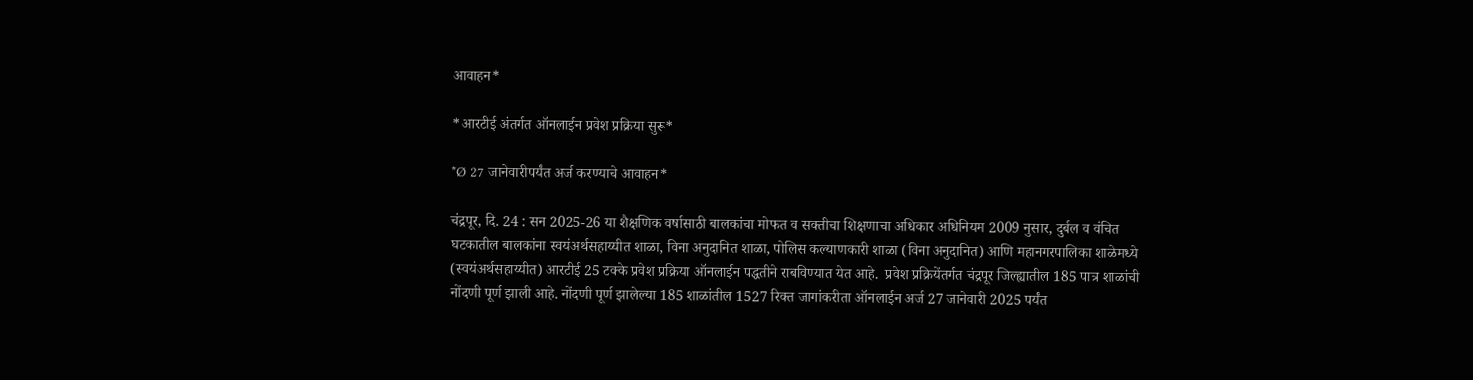आवाहन*

*आरटीई अंतर्गत ऑनलाईन प्रवेश प्रक्रिया सुरू*

*Ø 27 जानेवारीपर्यंत अर्ज करण्याचे आवाहन*

चंद्रपूर, दि. 24 : सन 2025-26 या शैक्षणिक वर्षासाठी बालकांचा मोफत व सक्तीचा शिक्षणाचा अधिकार अधिनियम 2009 नुसार, दुर्बल व वंचित घटकातील बालकांना स्वयंअर्थसहाय्यीत शाळा, विना अनुदानित शाळा, पोलिस कल्याणकारी शाळा (विना अनुदानित) आणि महानगरपालिका शाळेमध्ये (स्वयंअर्थसहाय्यीत) आरटीई 25 टक्के प्रवेश प्रक्रिया ऑनलाईन पद्धतीने राबविण्यात येत आहे.  प्रवेश प्रक्रियेंतर्गत चंद्रपूर जिल्ह्यातील 185 पात्र शाळांची नोंदणी पूर्ण झाली आहे. नोंदणी पूर्ण झालेल्या 185 शाळांतील 1527 रिक्त जागांकरीता ऑनलाईन अर्ज 27 जानेवारी 2025 पर्यंत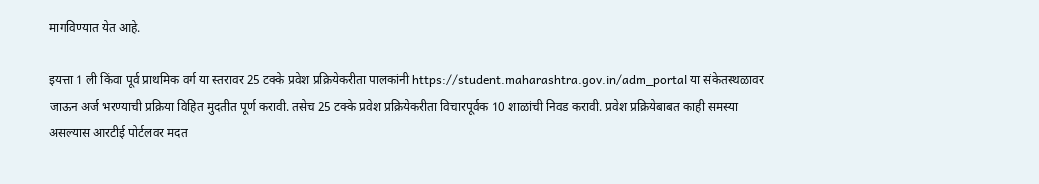मागविण्यात येत आहे.

इयत्ता 1 ली किंवा पूर्व प्राथमिक वर्ग या स्तरावर 25 टक्के प्रवेश प्रक्रियेकरीता पालकांनी https://student.maharashtra.gov.in/adm_portal या संकेतस्थळावर जाऊन अर्ज भरण्याची प्रक्रिया विहित मुदतीत पूर्ण करावी. तसेच 25 टक्के प्रवेश प्रक्रियेकरीता विचारपूर्वक 10 शाळांची निवड करावी. प्रवेश प्रक्रियेबाबत काही समस्या असल्यास आरटीई पोर्टलवर मदत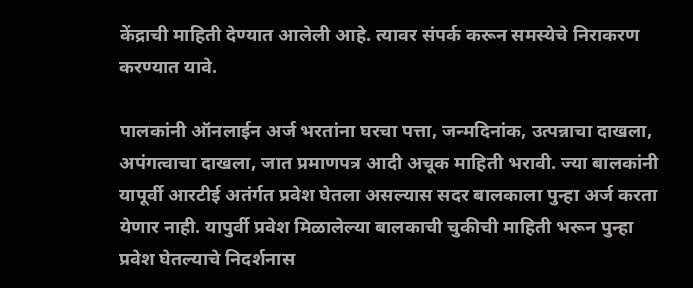केंद्राची माहिती देण्यात आलेली आहे. त्यावर संपर्क करून समस्येचे निराकरण करण्यात यावे.

पालकांनी ऑनलाईन अर्ज भरतांना घरचा पत्ता, जन्मदिनांक, उत्पन्नाचा दाखला, अपंगत्वाचा दाखला, जात प्रमाणपत्र आदी अचूक माहिती भरावी. ज्या बालकांनी यापूर्वी आरटीई अतंर्गत प्रवेश घेतला असल्यास सदर बालकाला पुन्हा अर्ज करता येणार नाही. यापुर्वी प्रवेश मिळालेल्या बालकाची चुकीची माहिती भरून पुन्हा प्रवेश घेतल्याचे निदर्शनास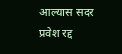आल्यास सदर प्रवेश रद्द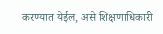करण्यात येईल, असे शिक्षणाधिकारी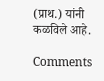(प्राथ.) यांनी कळविले आहे.

Comments